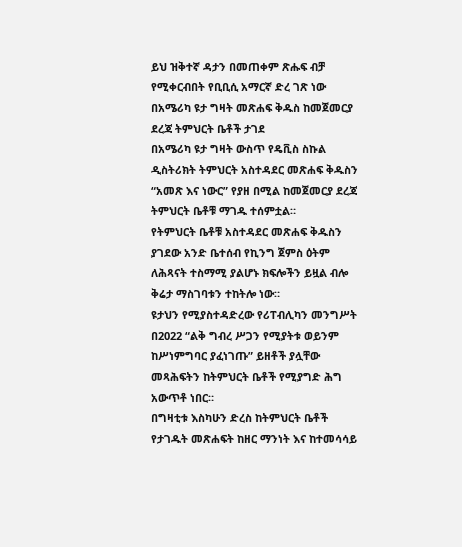ይህ ዝቅተኛ ዳታን በመጠቀም ጽሑፍ ብቻ የሚቀርብበት የቢቢሲ አማርኛ ድረ ገጽ ነው
በአሜሪካ ዩታ ግዛት መጽሐፍ ቅዱስ ከመጀመርያ ደረጃ ትምህርት ቤቶች ታገደ
በአሜሪካ ዩታ ግዛት ውስጥ የዴቪስ ስኩል ዲስትሪክት ትምህርት አስተዳደር መጽሐፍ ቅዱስን “አመጽ እና ነውር” የያዘ በሚል ከመጀመርያ ደረጃ ትምህርት ቤቶቹ ማገዱ ተሰምቷል።
የትምህርት ቤቶቹ አስተዳደር መጽሐፍ ቅዱስን ያገደው አንድ ቤተሰብ የኪንግ ጀምስ ዕትም ለሕጻናት ተስማሚ ያልሆኑ ክፍሎችን ይዟል ብሎ ቅሬታ ማስገባቱን ተከትሎ ነው።
ዩታህን የሚያስተዳድረው የሪፐብሊካን መንግሥት በ2022 “ልቅ ግብረ ሥጋን የሚያትቱ ወይንም ከሥነምግባር ያፈነገጡ” ይዘቶች ያሏቸው መጻሕፍትን ከትምህርት ቤቶች የሚያግድ ሕግ አውጥቶ ነበር።
በግዛቲቱ እስካሁን ድረስ ከትምህርት ቤቶች የታገዱት መጽሐፍት ከዘር ማንነት እና ከተመሳሳይ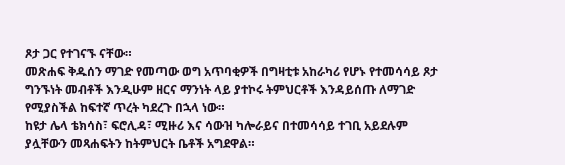ጾታ ጋር የተገናኙ ናቸው።
መጽሐፍ ቅዱሰን ማገድ የመጣው ወግ አጥባቂዎች በግዛቲቱ አከራካሪ የሆኑ የተመሳሳይ ጾታ ግንኙነት መብቶች እንዲሁም ዘርና ማንነት ላይ ያተኮሩ ትምህርቶች እንዳይሰጡ ለማገድ የሚያስችል ከፍተኛ ጥረት ካደረጉ በኋላ ነው።
ከዩታ ሌላ ቴክሳስ፣ ፍሮሊዳ፣ ሚዙሪ እና ሳውዝ ካሎራይና በተመሳሳይ ተገቢ አይደሉም ያሏቸውን መጻሐፍትን ከትምህርት ቤቶች አግደዋል።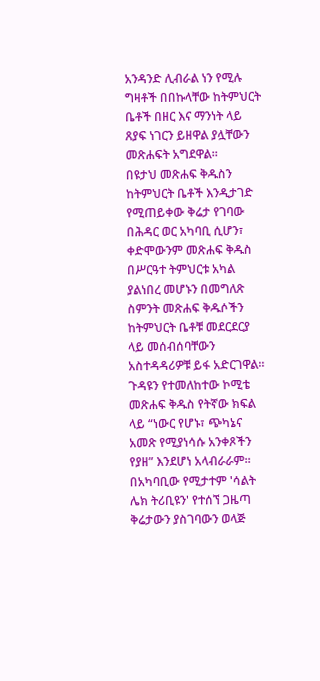አንዳንድ ሊብራል ነን የሚሉ ግዛቶች በበኩላቸው ከትምህርት ቤቶች በዘር እና ማንነት ላይ ጸያፍ ነገርን ይዘዋል ያሏቸውን መጽሐፍት አግደዋል።
በዩታህ መጽሐፍ ቅዱስን ከትምህርት ቤቶች እንዲታገድ የሚጠይቀው ቅሬታ የገባው በሕዳር ወር አካባቢ ሲሆን፣ ቀድሞውንም መጽሐፍ ቅዱስ በሥርዓተ ትምህርቱ አካል ያልነበረ መሆኑን በመግለጽ ስምንት መጽሐፍ ቅዱሶችን ከትምህርት ቤቶቹ መደርደርያ ላይ መሰብሰባቸውን አስተዳዳሪዎቹ ይፋ አድርገዋል።
ጉዳዩን የተመለከተው ኮሚቴ መጽሐፍ ቅዱስ የትኛው ክፍል ላይ “ነውር የሆኑ፣ ጭካኔና አመጽ የሚያነሳሱ አንቀጾችን የያዘ” እንደሆነ አላብራራም።
በአካባቢው የሚታተም 'ሳልት ሌክ ትሪቢዩን' የተሰኘ ጋዜጣ ቅሬታውን ያስገባውን ወላጅ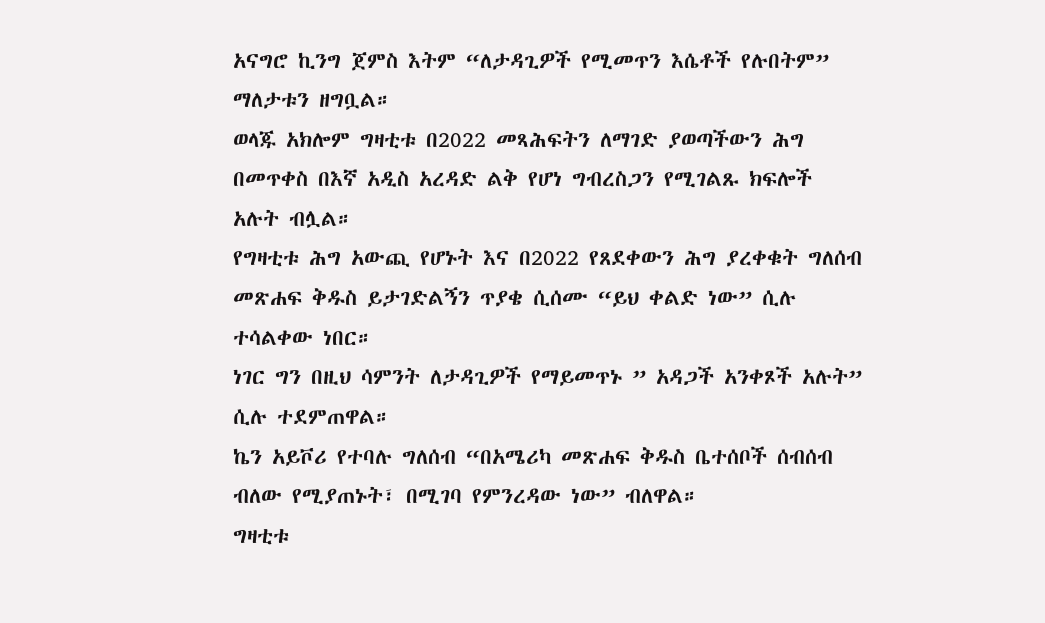አናግሮ ኪንግ ጀምስ እትም “ለታዳጊዎች የሚመጥን እሴቶች የሉበትም” ማለታቱን ዘግቧል።
ወላጁ አክሎም ግዛቲቱ በ2022 መጻሕፍትን ለማገድ ያወጣችውን ሕግ በመጥቀስ በእኛ አዲስ አረዳድ ልቅ የሆነ ግብረስጋን የሚገልጹ ክፍሎች አሉት ብሏል።
የግዛቲቱ ሕግ አውጪ የሆኑት እና በ2022 የጸደቀውን ሕግ ያረቀቁት ግለሰብ መጽሐፍ ቅዱስ ይታገድልኝን ጥያቄ ሲሰሙ “ይህ ቀልድ ነው” ሲሉ ተሳልቀው ነበር።
ነገር ግን በዚህ ሳምንት ለታዳጊዎች የማይመጥኑ ” አዳጋች አንቀጾች አሉት” ሲሉ ተደምጠዋል።
ኬን አይቮሪ የተባሉ ግለሰብ “በአሜሪካ መጽሐፍ ቅዱስ ቤተሰቦች ሰብሰብ ብለው የሚያጠኑት፣ በሚገባ የምንረዳው ነው” ብለዋል።
ግዛቲቱ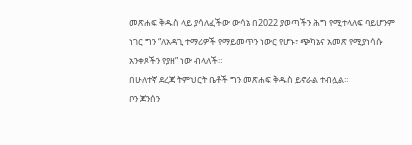መጽሐፍ ቅዱስ ላይ ያሳለፈችው ውሳኔ በ2022 ያወጣችን ሕግ የሚተላለፍ ባይሆንም ነገር ግን “ለአዳጊ ተማሪዎች የማይመጥን ነውር የሆኑ፣ ጭካኔና አመጽ የሚያነሳሱ አንቀጾችን የያዘ” ነው ብላለች።
በሁለተኛ ደረጃ ትምህርት ቤቶች ግን መጽሐፍ ቅዱስ ይኖራል ተብሏል።
ቦን ጆንሰን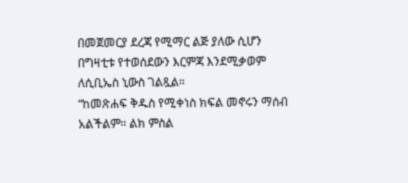በመጀመርያ ደረጃ የሚማር ልጅ ያለው ሲሆን በግዛቲቱ የተወሰደውን እርምጃ እንደሚቃወም ለሲቢኤስ ኒውስ ገልጿል።
“ከመጽሐፍ ቅዱስ የሚቀነስ ክፍል መኖሩን ማሰብ አልችልም። ልክ ምስል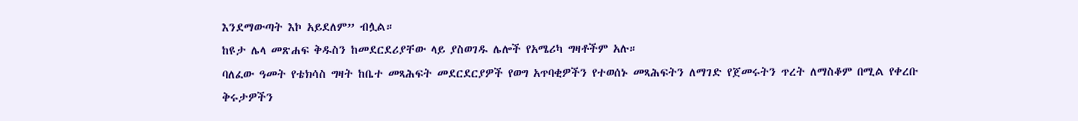እንደማውጣት እኮ አይደለም” ብሏል።
ከዩታ ሌላ መጽሐፍ ቅዱስን ከመደርደሪያቸው ላይ ያስወገዱ ሌሎች የአሜሪካ ግዛቶችም አሉ።
ባለፈው ዓመት የቴክሳስ ግዛት ከቤተ መጻሕፍት መደርደርያዎች የወግ አጥባቂዎችን የተወሰኑ መጻሕፍትን ለማገድ የጀመሩትን ጥረት ለማስቆም በሚል የቀረቡ ቅሩታዎችን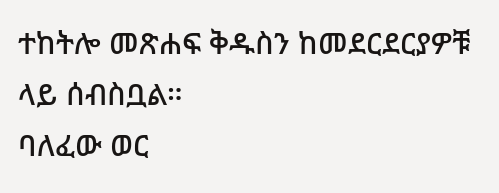ተከትሎ መጽሐፍ ቅዱስን ከመደርደርያዎቹ ላይ ሰብስቧል።
ባለፈው ወር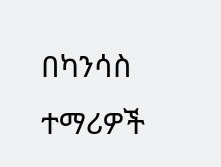በካንሳስ ተማሪዎች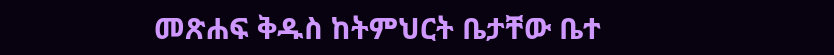መጽሐፍ ቅዱስ ከትምህርት ቤታቸው ቤተ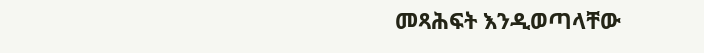መጻሕፍት እንዲወጣላቸው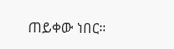ጠይቀው ነበር።